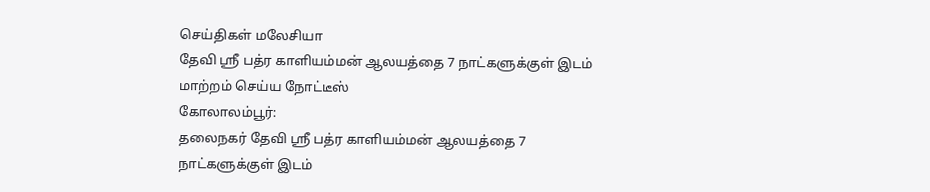செய்திகள் மலேசியா
தேவி ஸ்ரீ பத்ர காளியம்மன் ஆலயத்தை 7 நாட்களுக்குள் இடம் மாற்றம் செய்ய நோட்டீஸ்
கோலாலம்பூர்:
தலைநகர் தேவி ஸ்ரீ பத்ர காளியம்மன் ஆலயத்தை 7 நாட்களுக்குள் இடம்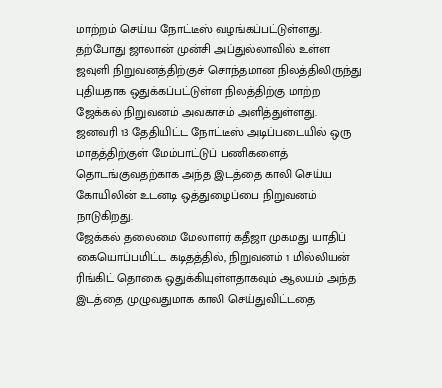மாற்றம் செய்ய நோட்டீஸ் வழங்கப்பட்டுள்ளது.
தற்போது ஜாலான் முன்சி அப்துல்லாவில் உள்ள ஜவுளி நிறுவனத்திற்குச் சொந்தமான நிலத்திலிருந்து புதியதாக ஒதுக்கப்பட்டுள்ள நிலத்திற்கு மாற்ற ஜேக்கல் நிறுவனம் அவகாசம் அளித்துள்ளது.
ஜனவரி 13 தேதியிட்ட நோட்டீஸ் அடிப்படையில் ஒரு மாதத்திற்குள் மேம்பாட்டுப் பணிகளைத் தொடங்குவதற்காக அந்த இடத்தை காலி செய்ய கோயிலின் உடனடி ஒத்துழைப்பை நிறுவனம் நாடுகிறது.
ஜேக்கல் தலைமை மேலாளர் கதீஜா முகமது யாதிப் கையொப்பமிட்ட கடிதத்தில், நிறுவனம் 1 மில்லியன் ரிங்கிட் தொகை ஒதுக்கியுள்ளதாகவும் ஆலயம் அந்த இடத்தை முழுவதுமாக காலி செய்துவிட்டதை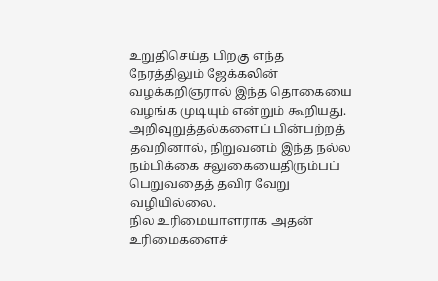உறுதிசெய்த பிறகு எந்த நேரத்திலும் ஜேக்கலின் வழக்கறிஞரால் இந்த தொகையை வழங்க முடியும் என்றும் கூறியது.
அறிவுறுத்தல்களைப் பின்பற்றத் தவறினால், நிறுவனம் இந்த நல்ல நம்பிக்கை சலுகையைதிரும்பப் பெறுவதைத் தவிர வேறு வழியில்லை.
நில உரிமையாளராக அதன் உரிமைகளைச்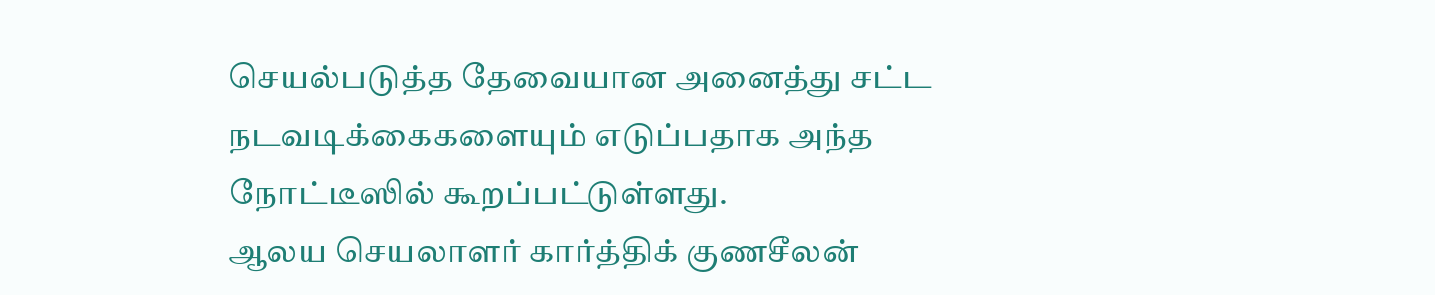செயல்படுத்த தேவையான அனைத்து சட்ட நடவடிக்கைகளையும் எடுப்பதாக அந்த நோட்டீஸில் கூறப்பட்டுள்ளது.
ஆலய செயலாளர் கார்த்திக் குணசீலன்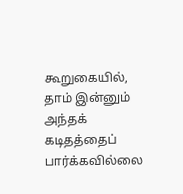கூறுகையில், தாம் இன்னும் அந்தக் கடிதத்தைப் பார்க்கவில்லை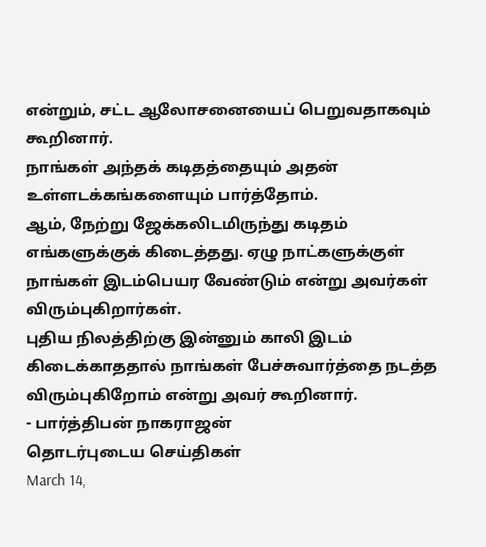என்றும், சட்ட ஆலோசனையைப் பெறுவதாகவும் கூறினார்.
நாங்கள் அந்தக் கடிதத்தையும் அதன் உள்ளடக்கங்களையும் பார்த்தோம்.
ஆம், நேற்று ஜேக்கலிடமிருந்து கடிதம் எங்களுக்குக் கிடைத்தது. ஏழு நாட்களுக்குள் நாங்கள் இடம்பெயர வேண்டும் என்று அவர்கள் விரும்புகிறார்கள்.
புதிய நிலத்திற்கு இன்னும் காலி இடம் கிடைக்காததால் நாங்கள் பேச்சுவார்த்தை நடத்த விரும்புகிறோம் என்று அவர் கூறினார்.
- பார்த்திபன் நாகராஜன்
தொடர்புடைய செய்திகள்
March 14,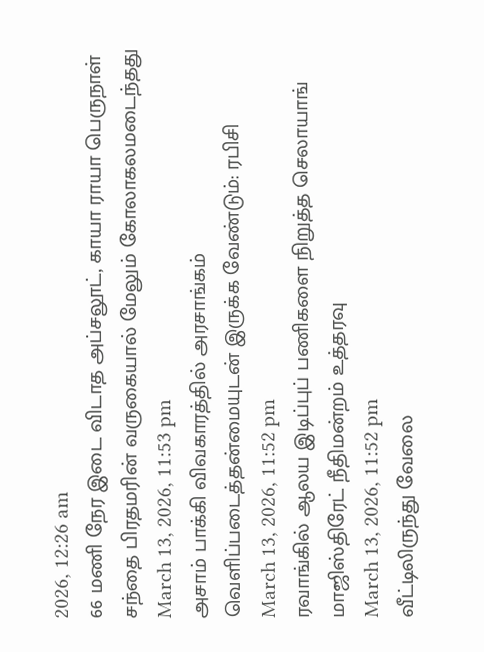2026, 12:26 am
66 மணி நேர இடை விடாத அப்சலூட், காயா ராயா பெருநாள் சந்தை பிரதமரின் வருகையால் மேலும் கோலாகலமடைந்தது
March 13, 2026, 11:53 pm
அசாம் பாக்கி விவகாரத்தில் அரசாங்கம் வெளிப்படைத்தன்மையுடன் இருக்க வேண்டும்: ரபிசி
March 13, 2026, 11:52 pm
ரவாங்கில் ஆலய இடிப்புப் பணிகளை நிறுத்த செலாயாங் மாஜிஸ்திரேட் நீதிமன்றம் உத்தரவு
March 13, 2026, 11:52 pm
வீட்டிலிருந்து வேலை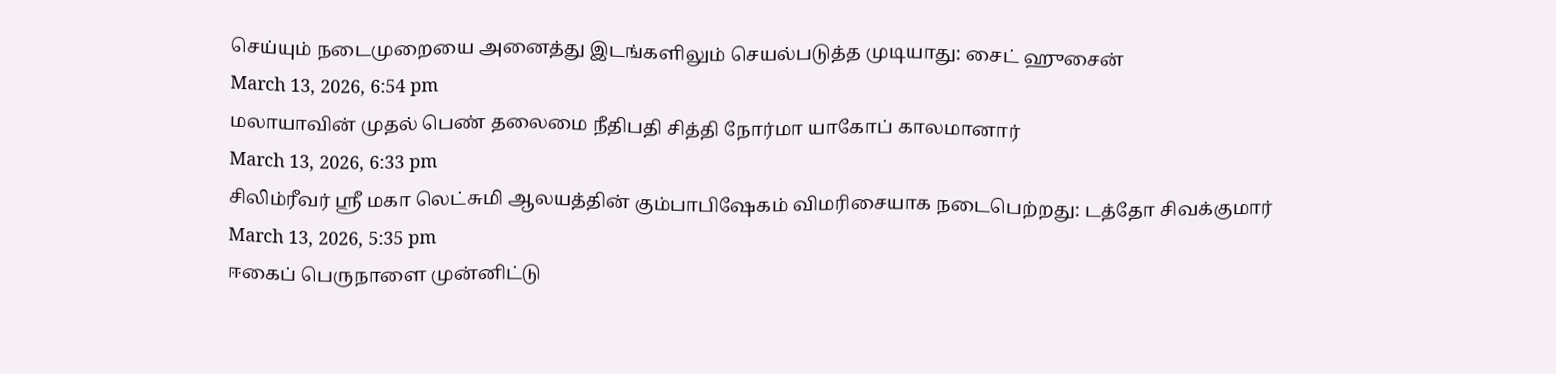செய்யும் நடைமுறையை அனைத்து இடங்களிலும் செயல்படுத்த முடியாது: சைட் ஹுசைன்
March 13, 2026, 6:54 pm
மலாயாவின் முதல் பெண் தலைமை நீதிபதி சித்தி நோர்மா யாகோப் காலமானார்
March 13, 2026, 6:33 pm
சிலிம்ரீவர் ஸ்ரீ மகா லெட்சுமி ஆலயத்தின் கும்பாபிஷேகம் விமரிசையாக நடைபெற்றது: டத்தோ சிவக்குமார்
March 13, 2026, 5:35 pm
ஈகைப் பெருநாளை முன்னிட்டு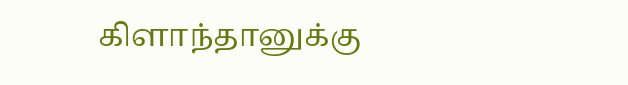கிளாந்தானுக்கு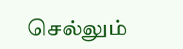செல்லும்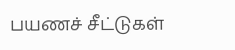பயணச் சீட்டுகள்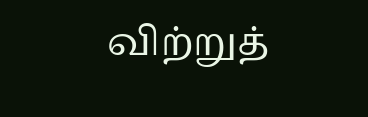விற்றுத்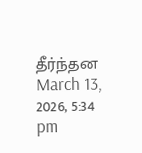தீர்ந்தன
March 13, 2026, 5:34 pm